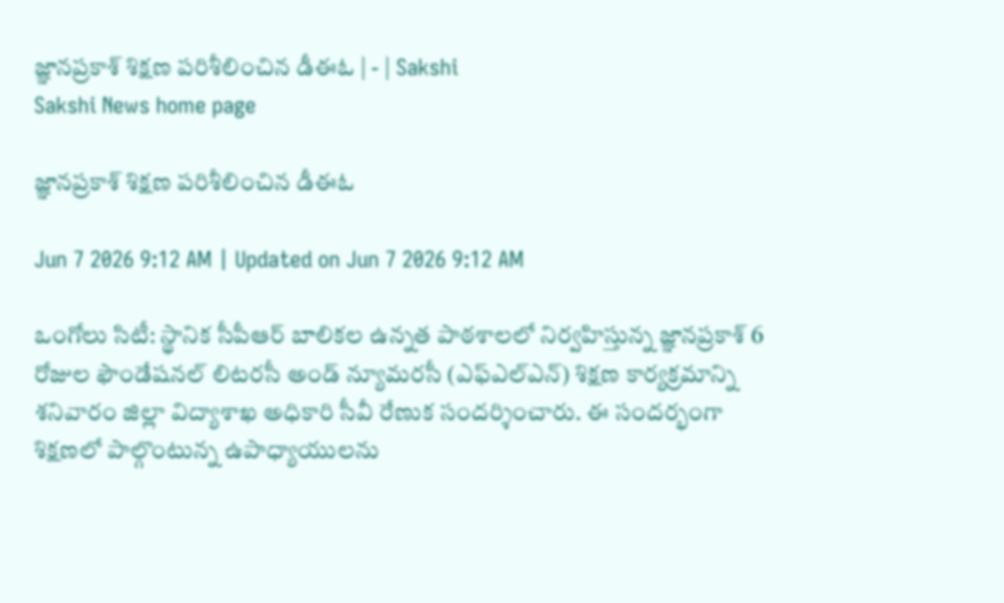జ్ఞానప్రకాశ్‌ శిక్షణ పరిశీలించిన డీఈఓ | - | Sakshi
Sakshi News home page

జ్ఞానప్రకాశ్‌ శిక్షణ పరిశీలించిన డీఈఓ

Jun 7 2026 9:12 AM | Updated on Jun 7 2026 9:12 AM

ఒంగోలు సిటీ: స్థానిక సీపీఆర్‌ బాలికల ఉన్నత పాఠశాలలో నిర్వహిస్తున్న జ్ఞానప్రకాశ్‌ 6 రోజుల ఫౌండేషనల్‌ లిటరసీ అండ్‌ న్యూమరసీ (ఎఫ్‌ఎల్‌ఎన్‌) శిక్షణ కార్యక్రమాన్ని శనివారం జిల్లా విద్యాశాఖ అధికారి సీవీ రేణుక సందర్శించారు. ఈ సందర్భంగా శిక్షణలో పాల్గొంటున్న ఉపాధ్యాయులను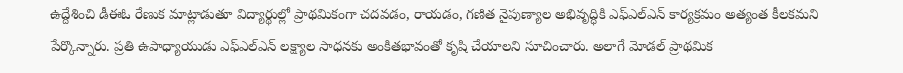ఉద్దేశించి డీఈఓ రేణుక మాట్లాడుతూ విద్యార్థుల్లో ప్రాథమికంగా చదవడం, రాయడం, గణిత నైపుణ్యాల అభివృద్ధికి ఎఫ్‌ఎల్‌ఎన్‌ కార్యక్రమం అత్యంత కీలకమని పేర్కొన్నారు. ప్రతి ఉపాధ్యాయుడు ఎఫ్‌ఎల్‌ఎన్‌ లక్ష్యాల సాధనకు అంకితభావంతో కృషి చేయాలని సూచించారు. అలాగే మోడల్‌ ప్రాథమిక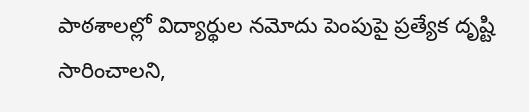పాఠశాలల్లో విద్యార్థుల నమోదు పెంపుపై ప్రత్యేక దృష్టి సారించాలని,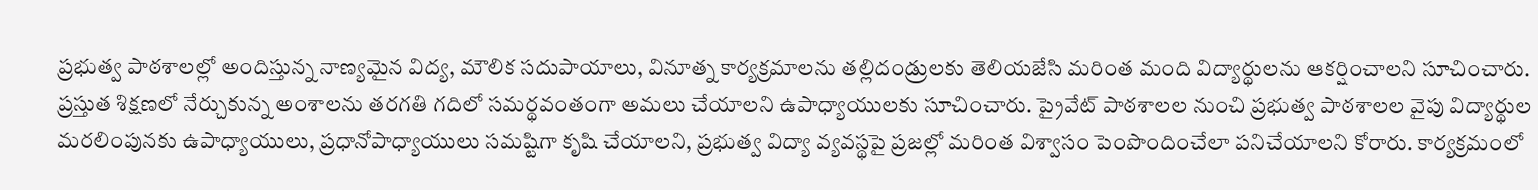ప్రభుత్వ పాఠశాలల్లో అందిస్తున్న నాణ్యమైన విద్య, మౌలిక సదుపాయాలు, వినూత్న కార్యక్రమాలను తల్లిదండ్రులకు తెలియజేసి మరింత మంది విద్యార్థులను ఆకర్షించాలని సూచించారు. ప్రస్తుత శిక్షణలో నేర్చుకున్న అంశాలను తరగతి గదిలో సమర్థవంతంగా అమలు చేయాలని ఉపాధ్యాయులకు సూచించారు. ప్రైవేట్‌ పాఠశాలల నుంచి ప్రభుత్వ పాఠశాలల వైపు విద్యార్థుల మరలింపునకు ఉపాధ్యాయులు, ప్రధానోపాధ్యాయులు సమష్టిగా కృషి చేయాలని, ప్రభుత్వ విద్యా వ్యవస్థపై ప్రజల్లో మరింత విశ్వాసం పెంపొందించేలా పనిచేయాలని కోరారు. కార్యక్రమంలో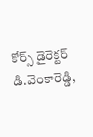కోర్స్‌ డైరెక్టర్‌ డి.వెంకారెడ్డి,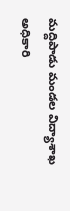మద్దిపాడు మండల విద్యాశాఖ అధికారి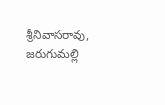శ్రీనివాసరావు, జరుగుమల్లి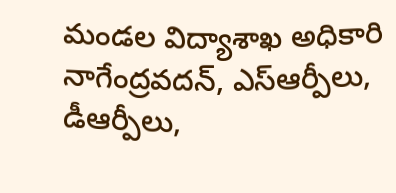మండల విద్యాశాఖ అధికారి నాగేంద్రవదన్‌, ఎస్‌ఆర్పీలు, డీఆర్పీలు,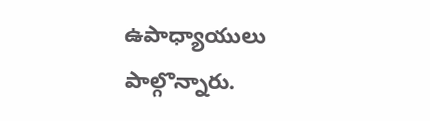ఉపాధ్యాయులు పాల్గొన్నారు.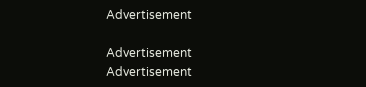Advertisement

Advertisement
Advertisement